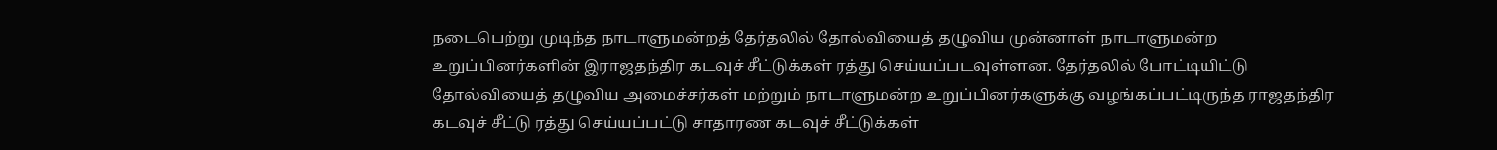நடைபெற்று முடிந்த நாடாளுமன்றத் தேர்தலில் தோல்வியைத் தழுவிய முன்னாள் நாடாளுமன்ற உறுப்பினர்களின் இராஜதந்திர கடவுச் சீட்டுக்கள் ரத்து செய்யப்படவுள்ளன. தேர்தலில் போட்டியிட்டு தோல்வியைத் தழுவிய அமைச்சர்கள் மற்றும் நாடாளுமன்ற உறுப்பினர்களுக்கு வழங்கப்பட்டிருந்த ராஜதந்திர கடவுச் சீட்டு ரத்து செய்யப்பட்டு சாதாரண கடவுச் சீட்டுக்கள்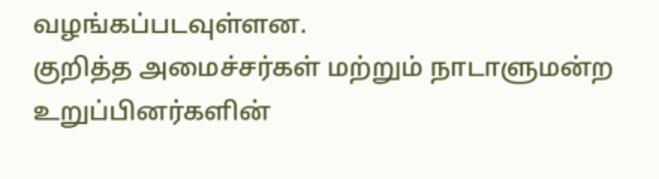வழங்கப்படவுள்ளன.
குறித்த அமைச்சர்கள் மற்றும் நாடாளுமன்ற உறுப்பினர்களின்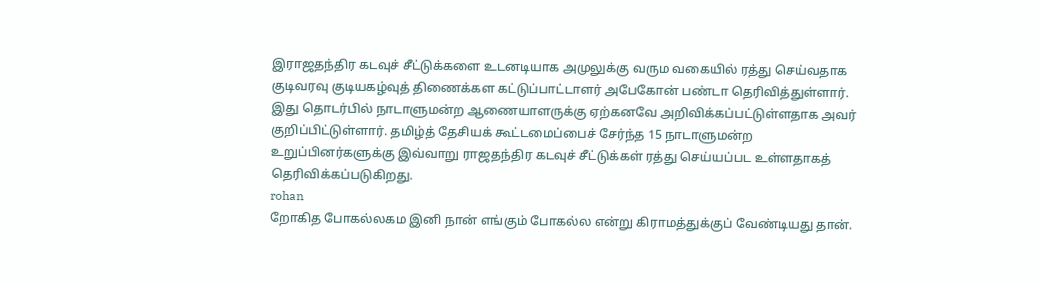இராஜதந்திர கடவுச் சீட்டுக்களை உடனடியாக அமுலுக்கு வரும வகையில் ரத்து செய்வதாக குடிவரவு குடியகழ்வுத் திணைக்கள கட்டுப்பாட்டாளர் அபேகோன் பண்டா தெரிவித்துள்ளார்.
இது தொடர்பில் நாடாளுமன்ற ஆணையாளருக்கு ஏற்கனவே அறிவிக்கப்பட்டுள்ளதாக அவர் குறிப்பிட்டுள்ளார். தமிழ்த் தேசியக் கூட்டமைப்பைச் சேர்ந்த 15 நாடாளுமன்ற உறுப்பினர்களுக்கு இவ்வாறு ராஜதந்திர கடவுச் சீட்டுக்கள் ரத்து செய்யப்பட உள்ளதாகத் தெரிவிக்கப்படுகிறது.
rohan
றோகித போகல்லகம இனி நான் எங்கும் போகல்ல என்று கிராமத்துக்குப் வேண்டியது தான்.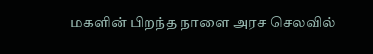மகளின் பிறந்த நாளை அரச செலவில்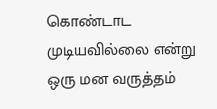கொண்டாட முடியவில்லை என்று ஒரு மன வருத்தம்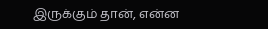இருக்கும் தான், என்ன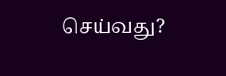செய்வது?